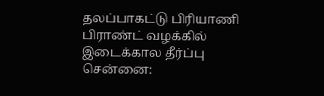தலப்பாகட்டு பிரியாணி பிராண்ட் வழக்கில் இடைக்கால தீர்ப்பு
சென்னை: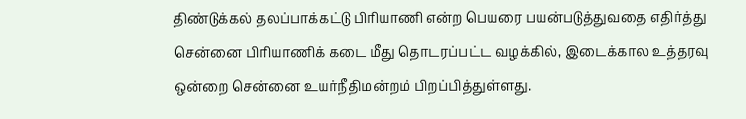திண்டுக்கல் தலப்பாக்கட்டு பிரியாணி என்ற பெயரை பயன்படுத்துவதை எதிர்த்து சென்னை பிரியாணிக் கடை மீது தொடரப்பட்ட வழக்கில், இடைக்கால உத்தரவு ஒன்றை சென்னை உயர்நீதிமன்றம் பிறப்பித்துள்ளது.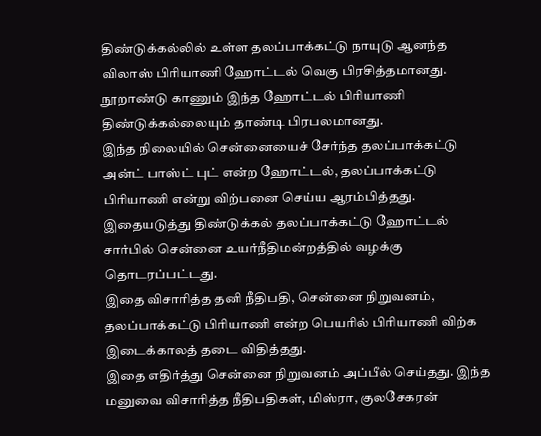திண்டுக்கல்லில் உள்ள தலப்பாக்கட்டு நாயுடு ஆனந்த விலாஸ் பிரியாணி ஹோட்டல் வெகு பிரசித்தமானது. நூறாண்டு காணும் இந்த ஹோட்டல் பிரியாணி திண்டுக்கல்லையும் தாண்டி பிரபலமானது.
இந்த நிலையில் சென்னையைச் சேர்ந்த தலப்பாக்கட்டு அன்ட் பாஸ்ட் புட் என்ற ஹோட்டல், தலப்பாக்கட்டு பிரியாணி என்று விற்பனை செய்ய ஆரம்பித்தது.
இதையடுத்து திண்டுக்கல் தலப்பாக்கட்டு ஹோட்டல் சார்பில் சென்னை உயர்நீதிமன்றத்தில் வழக்கு தொடரப்பட்டது.
இதை விசாரித்த தனி நீதிபதி, சென்னை நிறுவனம், தலப்பாக்கட்டு பிரியாணி என்ற பெயரில் பிரியாணி விற்க இடைக்காலத் தடை விதித்தது.
இதை எதிர்த்து சென்னை நிறுவனம் அப்பீல் செய்தது. இந்த மனுவை விசாரித்த நீதிபதிகள், மிஸ்ரா, குலசேகரன்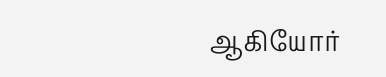ஆகியோர்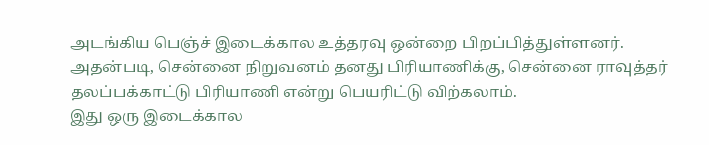அடங்கிய பெஞ்ச் இடைக்கால உத்தரவு ஒன்றை பிறப்பித்துள்ளனர்.
அதன்படி, சென்னை நிறுவனம் தனது பிரியாணிக்கு, சென்னை ராவுத்தர் தலப்பக்காட்டு பிரியாணி என்று பெயரிட்டு விற்கலாம்.
இது ஒரு இடைக்கால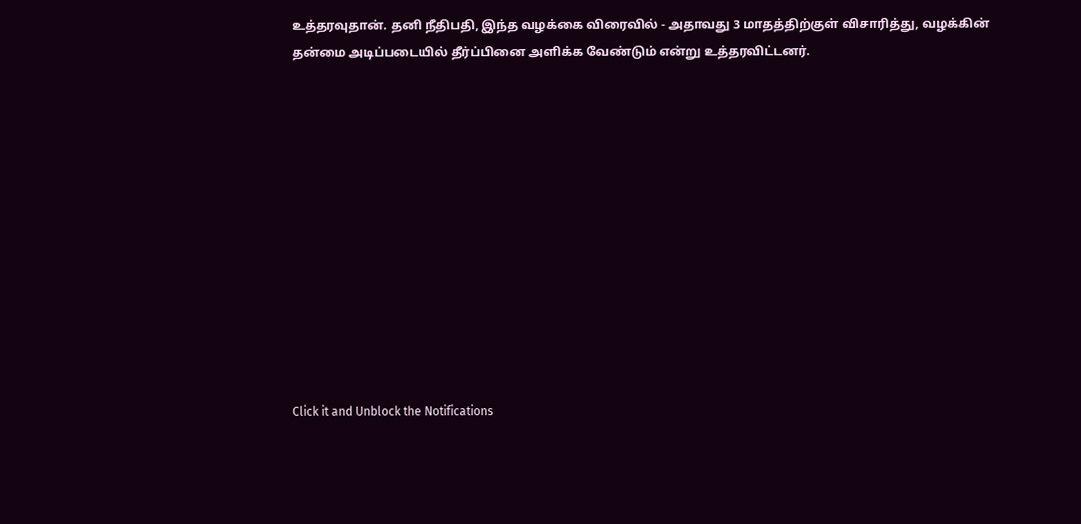உத்தரவுதான். தனி நீதிபதி, இந்த வழக்கை விரைவில் - அதாவது 3 மாதத்திற்குள் விசாரித்து, வழக்கின் தன்மை அடிப்படையில் தீர்ப்பினை அளிக்க வேண்டும் என்று உத்தரவிட்டனர்.












Click it and Unblock the Notifications